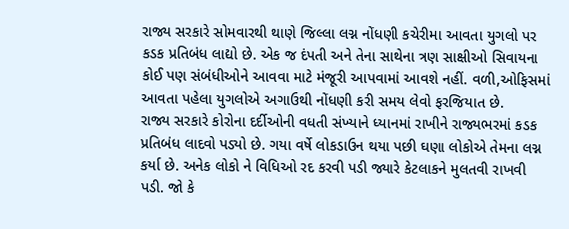રાજ્ય સરકારે સોમવારથી થાણે જિલ્લા લગ્ન નોંધણી કચેરીમા આવતા યુગલો પર કડક પ્રતિબંધ લાદ્યો છે. એક જ દંપતી અને તેના સાથેના ત્રણ સાક્ષીઓ સિવાયના કોઈ પણ સંબંધીઓને આવવા માટે મંજૂરી આપવામાં આવશે નહીં. વળી,ઓફિસમાં આવતા પહેલા યુગલોએ અગાઉથી નોંધણી કરી સમય લેવો ફરજિયાત છે.
રાજ્ય સરકારે કોરોના દર્દીઓની વધતી સંખ્યાને ધ્યાનમાં રાખીને રાજ્યભરમાં કડક પ્રતિબંધ લાદવો પડ્યો છે. ગયા વર્ષે લોકડાઉન થયા પછી ઘણા લોકોએ તેમના લગ્ન કર્યા છે. અનેક લોકો ને વિધિઓ રદ કરવી પડી જ્યારે કેટલાકને મુલતવી રાખવી પડી. જો કે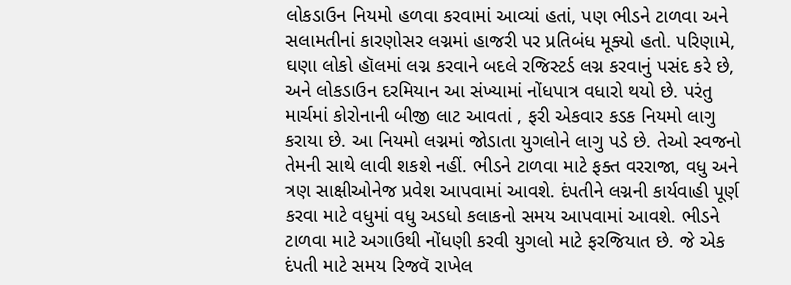લોકડાઉન નિયમો હળવા કરવામાં આવ્યાં હતાં, પણ ભીડને ટાળવા અને સલામતીનાં કારણોસર લગ્નમાં હાજરી પર પ્રતિબંધ મૂક્યો હતો. પરિણામે, ઘણા લોકો હૉલમાં લગ્ન કરવાને બદલે રજિસ્ટર્ડ લગ્ન કરવાનું પસંદ કરે છે, અને લોકડાઉન દરમિયાન આ સંખ્યામાં નોંધપાત્ર વધારો થયો છે. પરંતુ માર્ચમાં કોરોનાની બીજી લાટ આવતાં , ફરી એકવાર કડક નિયમો લાગુ કરાયા છે. આ નિયમો લગ્નમાં જોડાતા યુગલોને લાગુ પડે છે. તેઓ સ્વજનો તેમની સાથે લાવી શકશે નહીં. ભીડને ટાળવા માટે ફક્ત વરરાજા, વધુ અને ત્રણ સાક્ષીઓનેજ પ્રવેશ આપવામાં આવશે. દંપતીને લગ્નની કાર્યવાહી પૂર્ણ કરવા માટે વધુમાં વધુ અડધો કલાકનો સમય આપવામાં આવશે. ભીડને ટાળવા માટે અગાઉથી નોંધણી કરવી યુગલો માટે ફરજિયાત છે. જે એક દંપતી માટે સમય રિજવૅ રાખેલ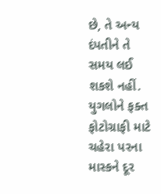છે, તે અન્ય દંપતીને તે સમય લઈ શકશે નહીં. યુગલોને ફક્ત ફોટોગ્રાફી માટે ચહેરા પરના માસ્કને દૂર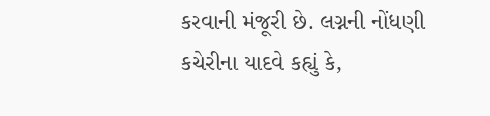કરવાની મંજૂરી છે. લગ્નની નોંધણી કચેરીના યાદવે કહ્યું કે,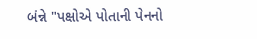બંન્ને "પક્ષોએ પોતાની પેનનો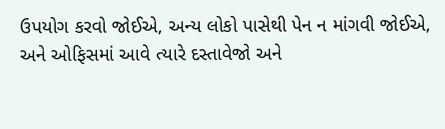ઉપયોગ કરવો જોઈએ, અન્ય લોકો પાસેથી પેન ન માંગવી જોઈએ, અને ઓફિસમાં આવે ત્યારે દસ્તાવેજો અને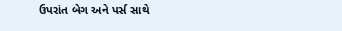ઉપરાંત બેગ અને પર્સ સાથે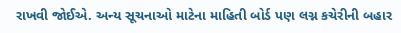રાખવી જોઈએ. અન્ય સૂચનાઓ માટેના માહિતી બોર્ડ પણ લગ્ન કચેરીની બહાર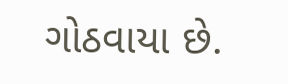ગોઠવાયા છે.